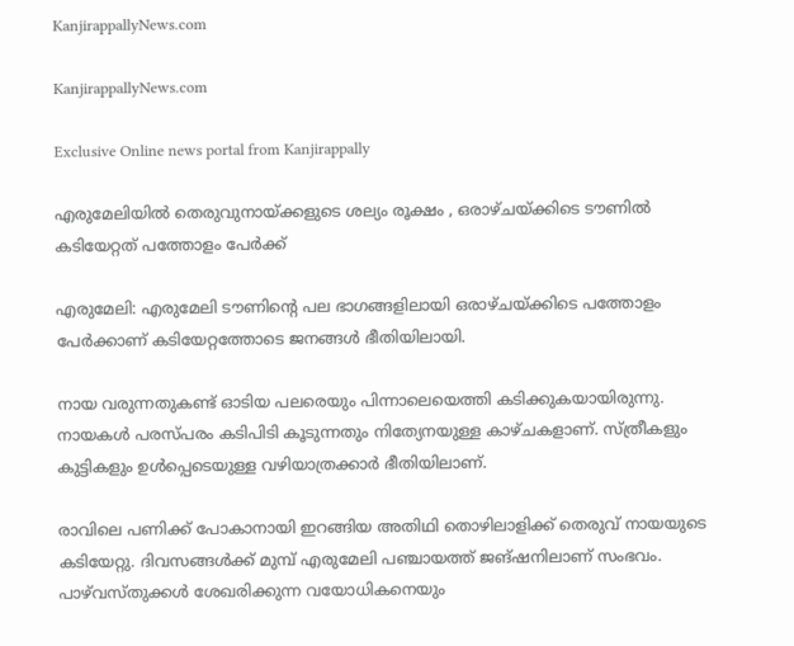KanjirappallyNews.com

KanjirappallyNews.com

Exclusive Online news portal from Kanjirappally

എരുമേലിയിൽ തെരുവുനായ്‌ക്കളുടെ ശല്യം രൂക്ഷം , ഒരാഴ്ചയ്ക്കിടെ ടൗണിൽ കടിയേറ്റത് പത്തോളം പേർക്ക്

എരുമേലി: എരുമേലി ടൗണിന്റെ പല ഭാഗങ്ങളിലായി ഒരാഴ്ചയ്ക്കിടെ പത്തോളം പേർക്കാണ് കടിയേറ്റത്തോടെ ജനങ്ങൾ ഭീതിയിലായി.

നായ വരുന്നതുകണ്ട് ഓടിയ പലരെയും പിന്നാലെയെത്തി കടിക്കുകയായിരുന്നു. നായകൾ പരസ്പരം കടിപിടി കൂടുന്നതും നിത്യേനയുള്ള കാഴ്ചകളാണ്. സ്ത്രീകളും കുട്ടികളും ഉൾപ്പെടെയുള്ള വഴിയാത്രക്കാർ ഭീതിയിലാണ്.

രാവിലെ പണിക്ക് പോകാനായി ഇറങ്ങിയ അതിഥി തൊഴിലാളിക്ക് തെരുവ് നായയുടെ കടിയേറ്റു. ദിവസങ്ങൾക്ക് മുമ്പ് എരുമേലി പഞ്ചായത്ത് ജങ്ഷനിലാണ് സംഭവം. പാഴ്‌വസ്തുക്കൾ ശേഖരിക്കുന്ന വയോധികനെയും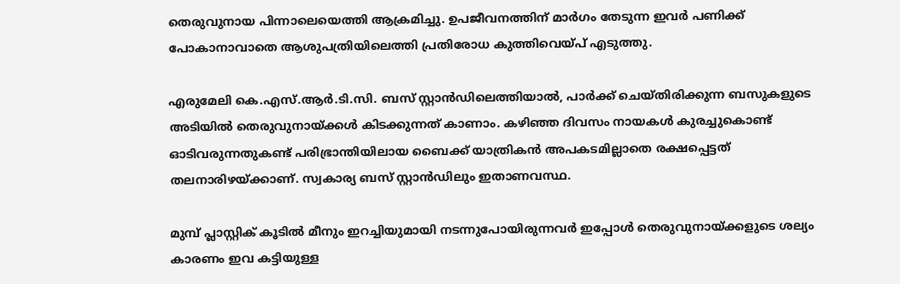തെരുവുനായ പിന്നാലെയെത്തി ആക്രമിച്ചു. ഉപജീവനത്തിന് മാർഗം തേടുന്ന ഇവർ പണിക്ക് പോകാനാവാതെ ആശുപത്രിയിലെത്തി പ്രതിരോധ കുത്തിവെയ്പ് എടുത്തു.

എരുമേലി കെ.എസ്.ആർ.ടി.സി. ബസ് സ്റ്റാൻഡിലെത്തിയാൽ, പാർക്ക് ചെയ്തിരിക്കുന്ന ബസുകളുടെ അടിയിൽ തെരുവുനായ്‌ക്കൾ കിടക്കുന്നത് കാണാം. കഴിഞ്ഞ ദിവസം നായകൾ കുരച്ചുകൊണ്ട് ഓടിവരുന്നതുകണ്ട് പരിഭ്രാന്തിയിലായ ബൈക്ക് യാത്രികൻ അപകടമില്ലാതെ രക്ഷപ്പെട്ടത് തലനാരിഴയ്ക്കാണ്. സ്വകാര്യ ബസ് സ്റ്റാൻഡിലും ഇതാണവസ്ഥ.

മുമ്പ് പ്ലാസ്റ്റിക് കൂടിൽ മീനും ഇറച്ചിയുമായി നടന്നുപോയിരുന്നവർ ഇപ്പോൾ തെരുവുനായ്‌ക്കളുടെ ശല്യം കാരണം ഇവ കട്ടിയുള്ള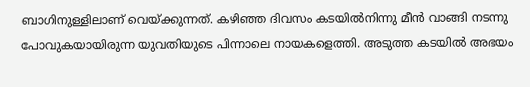ബാഗിനുള്ളിലാണ് വെയ്ക്കുന്നത്. കഴിഞ്ഞ ദിവസം കടയിൽനിന്നു മീൻ വാങ്ങി നടന്നു പോവുകയായിരുന്ന യുവതിയുടെ പിന്നാലെ നായകളെത്തി. അടുത്ത കടയിൽ അഭയം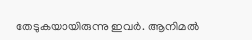തേടുകയായിരുന്നു ഇവർ. ആനിമൽ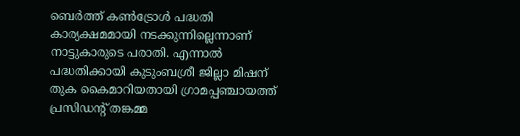ബെർത്ത് കൺട്രോൾ പദ്ധതി കാര്യക്ഷമമായി നടക്കുന്നില്ലെന്നാണ് നാട്ടുകാരുടെ പരാതി. എന്നാൽ പദ്ധതിക്കായി കുടുംബശ്രീ ജില്ലാ മിഷന് തുക കൈമാറിയതായി ഗ്രാമപ്പഞ്ചായത്ത് പ്രസിഡന്റ് തങ്കമ്മ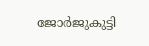ജോർജുകുട്ടി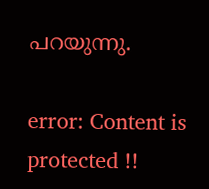പറയുന്നു.

error: Content is protected !!